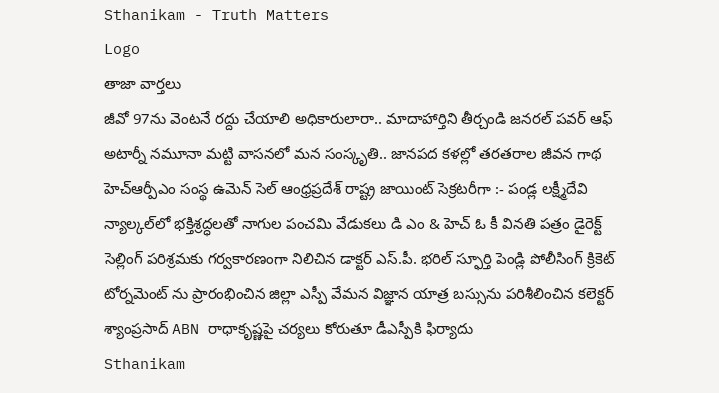Sthanikam - Truth Matters
Logo
తాజా వార్తలు
జీవో 97ను వెంటనే రద్దు చేయాలి అధికారులారా.. మాదాహార్తిని తీర్చండి జనరల్ పవర్ ఆఫ్ అటార్నీ నమూనా మట్టి వాసనలో మన సంస్కృతి.. జానపద కళల్లో తరతరాల జీవన గాథ హెచ్ఆర్పీఎం సంస్థ ఉమెన్ సెల్ ఆంధ్రప్రదేశ్ రాష్ట్ర జాయింట్ సెక్రటరీగా :- పండ్ల లక్ష్మీదేవి న్యాల్కల్‌లో భక్తిశ్రద్ధలతో నాగుల పంచమి వేడుకలు డి ఎం & హెచ్ ఓ కీ వినతి పత్రం డైరెక్ట్ సెల్లింగ్ పరిశ్రమకు గర్వకారణంగా నిలిచిన డాక్టర్ ఎస్.పీ. భరిల్ స్ఫూర్తి పెండ్లి పోలీసింగ్ క్రికెట్ టోర్నమెంట్ ను ప్రారంభించిన జిల్లా ఎస్పీ వేమన విజ్ఞాన యాత్ర బస్సును పరిశీలించిన కలెక్టర్ శ్యాంప్రసాద్ ABN రాధాకృష్ణపై చర్యలు కోరుతూ డీఎస్పీకి ఫిర్యాదు
Sthanikam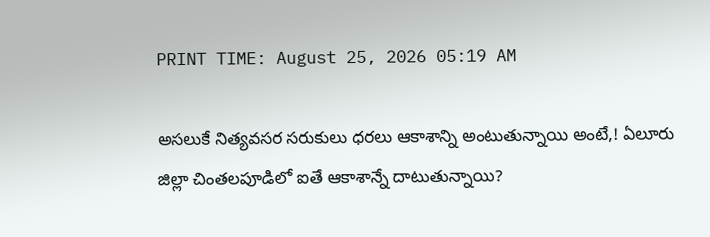PRINT TIME: August 25, 2026 05:19 AM

అసలుకే నిత్యవసర సరుకులు ధరలు ఆకాశాన్ని అంటుతున్నాయి అంటే,! ఏలూరు జిల్లా చింతలపూడిలో ఐతే ఆకాశాన్నే దాటుతున్నాయి?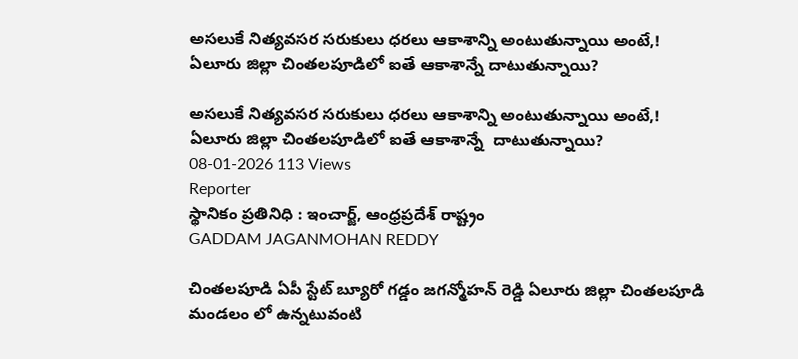అసలుకే నిత్యవసర సరుకులు ధరలు ఆకాశాన్ని అంటుతున్నాయి అంటే,! ఏలూరు జిల్లా చింతలపూడిలో ఐతే ఆకాశాన్నే దాటుతున్నాయి?

అసలుకే నిత్యవసర సరుకులు ధరలు ఆకాశాన్ని అంటుతున్నాయి అంటే,! ఏలూరు జిల్లా చింతలపూడిలో ఐతే ఆకాశాన్నే  దాటుతున్నాయి?
08-01-2026 113 Views
Reporter
స్థానికం ప్రతినిధి : ఇంచార్జ్, ఆంధ్రప్రదేశ్ రాష్ట్రం
GADDAM JAGANMOHAN REDDY

చింతలపూడి ఏపీ స్టేట్ బ్యూరో గడ్డం జగన్మోహన్ రెడ్డి ఏలూరు జిల్లా చింతలపూడి మండలం లో ఉన్నటువంటి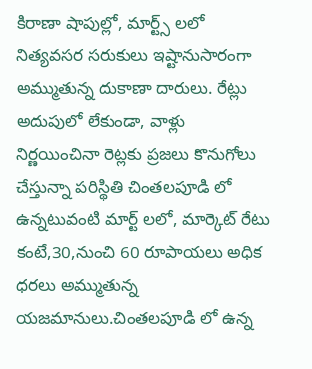కిరాణా షాపుల్లో, మార్ట్స్ లలో నిత్యవసర సరుకులు ఇష్టానుసారంగా అమ్ముతున్న దుకాణా దారులు. రేట్లు అదుపులో లేకుండా, వాళ్లు నిర్ణయించినా రెట్లకు ప్రజలు కొనుగోలు చేస్తున్నా పరిస్థితి చింతలపూడి లో ఉన్నటువంటి మార్ట్ లలో, మార్కెట్ రేటు కంటే,30,నుంచి 60 రూపాయలు అధిక ధరలు అమ్ముతున్న యజమానులు.చింతలపూడి లో ఉన్న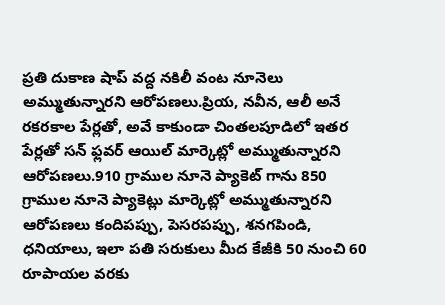ప్రతి దుకాణ షాప్ వద్ద నకిలీ వంట నూనెలు అమ్ముతున్నారని ఆరోపణలు.ప్రియ, నవీన, ఆలీ అనే రకరకాల పేర్లతో, అవే కాకుండా చింతలపూడిలో ఇతర పేర్లతో సన్ ఫ్లవర్ ఆయిల్ మార్కెట్లో అమ్ముతున్నారని ఆరోపణలు.910 గ్రాముల నూనె ప్యాకెట్ గాను 850 గ్రాముల నూనె ప్యాకెట్లు మార్కెట్లో అమ్ముతున్నారని ఆరోపణలు కందిపప్పు, పెసరపప్పు, శనగపిండి, ధనియాలు, ఇలా పతి సరుకులు మీద కేజీకి 50 నుంచి 60 రూపాయల వరకు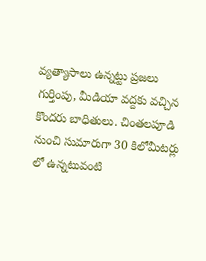వ్యత్యాసాలు ఉన్నట్టు ప్రజలు గుర్తింపు, మీడియా వద్దకు వచ్చిన కొందరు బాధితులు. చింతలపూడి నుంచి సుమారుగా 30 కిలోమీటర్లు లో ఉన్నటువంటి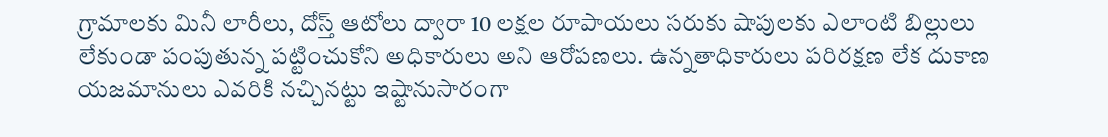గ్రామాలకు మినీ లారీలు, దోస్త్ ఆటోలు ద్వారా 10 లక్షల రూపాయలు సరుకు షాపులకు ఎలాంటి బిల్లులు లేకుండా పంపుతున్న పట్టించుకోని అధికారులు అని ఆరోపణలు. ఉన్నతాధికారులు పరిరక్షణ లేక దుకాణ యజమానులు ఎవరికి నచ్చినట్టు ఇష్టానుసారంగా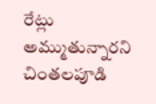రేట్లు అమ్ముతున్నారని చింతలపూడి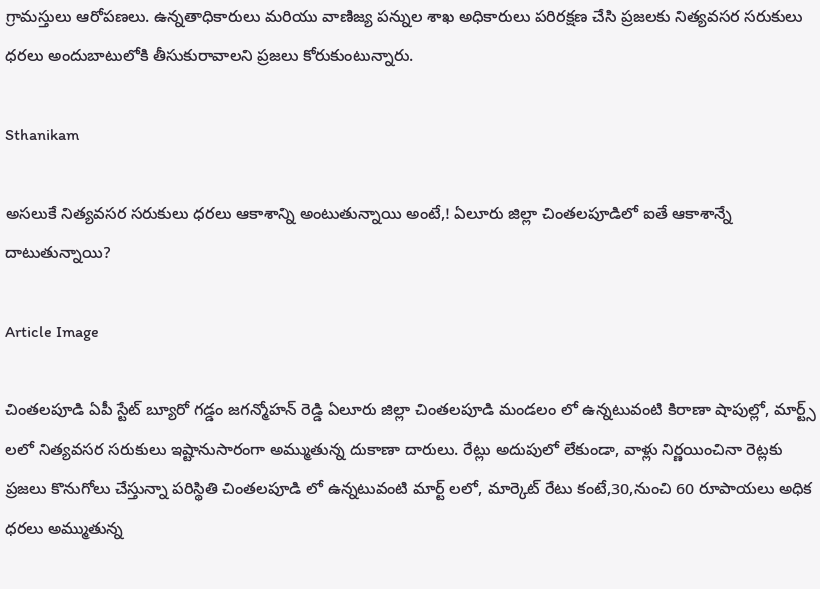గ్రామస్తులు ఆరోపణలు. ఉన్నతాధికారులు మరియు వాణిజ్య పన్నుల శాఖ అధికారులు పరిరక్షణ చేసి ప్రజలకు నిత్యవసర సరుకులు ధరలు అందుబాటులోకి తీసుకురావాలని ప్రజలు కోరుకుంటున్నారు.

Sthanikam

అసలుకే నిత్యవసర సరుకులు ధరలు ఆకాశాన్ని అంటుతున్నాయి అంటే,! ఏలూరు జిల్లా చింతలపూడిలో ఐతే ఆకాశాన్నే దాటుతున్నాయి?

Article Image

చింతలపూడి ఏపీ స్టేట్ బ్యూరో గడ్డం జగన్మోహన్ రెడ్డి ఏలూరు జిల్లా చింతలపూడి మండలం లో ఉన్నటువంటి కిరాణా షాపుల్లో, మార్ట్స్ లలో నిత్యవసర సరుకులు ఇష్టానుసారంగా అమ్ముతున్న దుకాణా దారులు. రేట్లు అదుపులో లేకుండా, వాళ్లు నిర్ణయించినా రెట్లకు ప్రజలు కొనుగోలు చేస్తున్నా పరిస్థితి చింతలపూడి లో ఉన్నటువంటి మార్ట్ లలో, మార్కెట్ రేటు కంటే,30,నుంచి 60 రూపాయలు అధిక ధరలు అమ్ముతున్న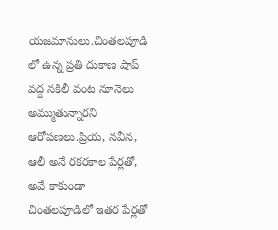యజమానులు.చింతలపూడి లో ఉన్న ప్రతి దుకాణ షాప్ వద్ద నకిలీ వంట నూనెలు అమ్ముతున్నారని ఆరోపణలు.ప్రియ, నవీన, ఆలీ అనే రకరకాల పేర్లతో, అవే కాకుండా చింతలపూడిలో ఇతర పేర్లతో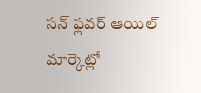సన్ ఫ్లవర్ ఆయిల్ మార్కెట్లో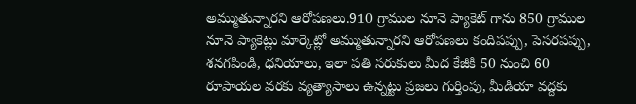అమ్ముతున్నారని ఆరోపణలు.910 గ్రాముల నూనె ప్యాకెట్ గాను 850 గ్రాముల నూనె ప్యాకెట్లు మార్కెట్లో అమ్ముతున్నారని ఆరోపణలు కందిపప్పు, పెసరపప్పు, శనగపిండి, ధనియాలు, ఇలా పతి సరుకులు మీద కేజీకి 50 నుంచి 60 రూపాయల వరకు వ్యత్యాసాలు ఉన్నట్టు ప్రజలు గుర్తింపు, మీడియా వద్దకు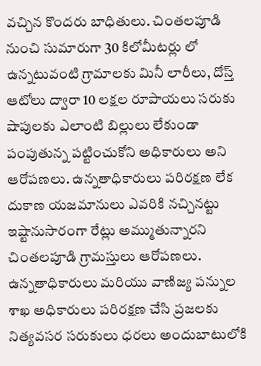వచ్చిన కొందరు బాధితులు. చింతలపూడి నుంచి సుమారుగా 30 కిలోమీటర్లు లో ఉన్నటువంటి గ్రామాలకు మినీ లారీలు, దోస్త్ ఆటోలు ద్వారా 10 లక్షల రూపాయలు సరుకు షాపులకు ఎలాంటి బిల్లులు లేకుండా పంపుతున్న పట్టించుకోని అధికారులు అని ఆరోపణలు. ఉన్నతాధికారులు పరిరక్షణ లేక దుకాణ యజమానులు ఎవరికి నచ్చినట్టు ఇష్టానుసారంగా రేట్లు అమ్ముతున్నారని చింతలపూడి గ్రామస్తులు ఆరోపణలు. ఉన్నతాధికారులు మరియు వాణిజ్య పన్నుల శాఖ అధికారులు పరిరక్షణ చేసి ప్రజలకు నిత్యవసర సరుకులు ధరలు అందుబాటులోకి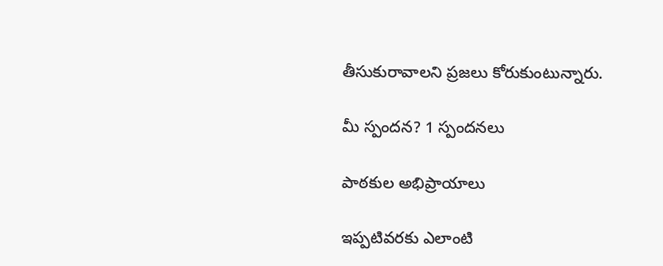తీసుకురావాలని ప్రజలు కోరుకుంటున్నారు.

మీ స్పందన? 1 స్పందనలు

పాఠకుల అభిప్రాయాలు

ఇప్పటివరకు ఎలాంటి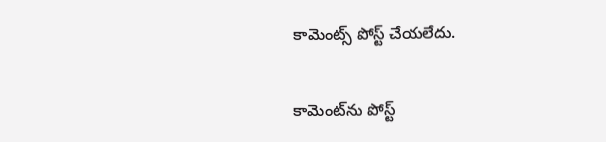కామెంట్స్ పోస్ట్ చేయలేదు.


కామెంట్‌ను పోస్ట్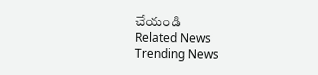చేయండి
Related News
Trending News